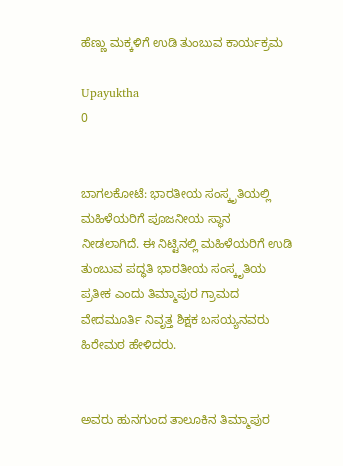ಹೆಣ್ಣು ಮಕ್ಕಳಿಗೆ ಉಡಿ ತುಂಬುವ ಕಾರ್ಯಕ್ರಮ

Upayuktha
0


ಬಾಗಲಕೋಟೆ: ಭಾರತೀಯ ಸಂಸ್ಕೃತಿಯಲ್ಲಿ ಮಹಿಳೆಯರಿಗೆ ಪೂಜನೀಯ ಸ್ಥಾನ ನೀಡಲಾಗಿದೆ. ಈ ನಿಟ್ಟಿನಲ್ಲಿ ಮಹಿಳೆಯರಿಗೆ ಉಡಿ ತುಂಬುವ ಪದ್ಧತಿ ಭಾರತೀಯ ಸಂಸ್ಕೃತಿಯ ಪ್ರತೀಕ ಎಂದು ತಿಮ್ಮಾಪುರ ಗ್ರಾಮದ ವೇದಮೂರ್ತಿ ನಿವೃತ್ತ ಶಿಕ್ಷಕ ಬಸಯ್ಯನವರು ಹಿರೇಮಠ ಹೇಳಿದರು.


ಅವರು ಹುನಗುಂದ ತಾಲೂಕಿನ ತಿಮ್ಮಾಪುರ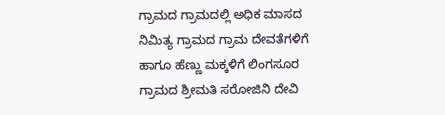ಗ್ರಾಮದ ಗ್ರಾಮದಲ್ಲಿ ಅಧಿಕ ಮಾಸದ ನಿಮಿತ್ಯ ಗ್ರಾಮದ ಗ್ರಾಮ ದೇವತೆಗಳಿಗೆ ಹಾಗೂ ಹೆಣ್ಣು ಮಕ್ಕಳಿಗೆ ಲಿಂಗಸೂರ ಗ್ರಾಮದ ಶ್ರೀಮತಿ ಸರೋಜಿನಿ ದೇವಿ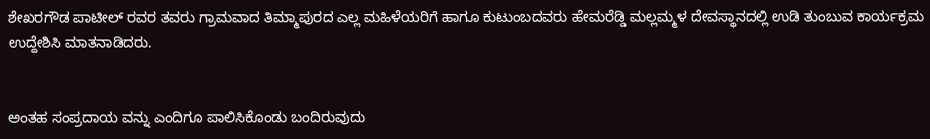ಶೇಖರಗೌಡ ಪಾಟೀಲ್ ರವರ ತವರು ಗ್ರಾಮವಾದ ತಿಮ್ಮಾಪುರದ ಎಲ್ಲ ಮಹಿಳೆಯರಿಗೆ ಹಾಗೂ ಕುಟುಂಬದವರು ಹೇಮರೆಡ್ಡಿ ಮಲ್ಲಮ್ಮಳ ದೇವಸ್ಥಾನದಲ್ಲಿ ಉಡಿ ತುಂಬುವ ಕಾರ್ಯಕ್ರಮ ಉದ್ದೇಶಿಸಿ ಮಾತನಾಡಿದರು.


ಅಂತಹ ಸಂಪ್ರದಾಯ ವನ್ನು ಎಂದಿಗೂ ಪಾಲಿಸಿಕೊಂಡು ಬಂದಿರುವುದು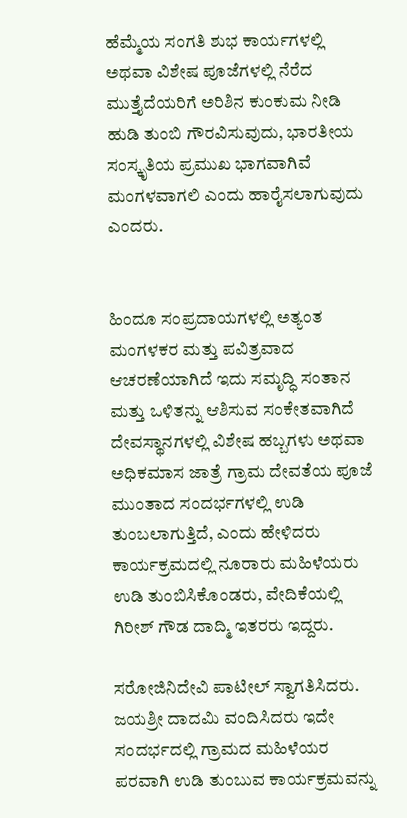ಹೆಮ್ಮೆಯ ಸಂಗತಿ ಶುಭ ಕಾರ್ಯಗಳಲ್ಲಿ ಅಥವಾ ವಿಶೇಷ ಪೂಜೆಗಳಲ್ಲಿ ನೆರೆದ ಮುತ್ತೈದೆಯರಿಗೆ ಅರಿಶಿನ ಕುಂಕುಮ ನೀಡಿ ಹುಡಿ ತುಂಬಿ ಗೌರವಿಸುವುದು, ಭಾರತೀಯ ಸಂಸ್ಕೃತಿಯ ಪ್ರಮುಖ ಭಾಗವಾಗಿವೆ ಮಂಗಳವಾಗಲಿ ಎಂದು ಹಾರೈಸಲಾಗುವುದು ಎಂದರು.


ಹಿಂದೂ ಸಂಪ್ರದಾಯಗಳಲ್ಲಿ ಅತ್ಯಂತ ಮಂಗಳಕರ ಮತ್ತು ಪವಿತ್ರವಾದ ಆಚರಣೆಯಾಗಿದೆ ಇದು ಸಮೃದ್ಧಿ ಸಂತಾನ ಮತ್ತು ಒಳಿತನ್ನು ಆಶಿಸುವ ಸಂಕೇತವಾಗಿದೆ ದೇವಸ್ಥಾನಗಳಲ್ಲಿ ವಿಶೇಷ ಹಬ್ಬಗಳು ಅಥವಾ ಅಧಿಕಮಾಸ ಜಾತ್ರೆ ಗ್ರಾಮ ದೇವತೆಯ ಪೂಜೆ ಮುಂತಾದ ಸಂದರ್ಭಗಳಲ್ಲಿ ಉಡಿ ತುಂಬಲಾಗುತ್ತಿದೆ, ಎಂದು ಹೇಳಿದರು ಕಾರ್ಯಕ್ರಮದಲ್ಲಿ ನೂರಾರು ಮಹಿಳೆಯರು ಉಡಿ ತುಂಬಿಸಿಕೊಂಡರು, ವೇದಿಕೆಯಲ್ಲಿ ಗಿರೀಶ್ ಗೌಡ ದಾದ್ಮಿ ಇತರರು ಇದ್ದರು.

ಸರೋಜಿನಿದೇವಿ ಪಾಟೀಲ್ ಸ್ವಾಗತಿಸಿದರು. ಜಯಶ್ರೀ ದಾದಮಿ ವಂದಿಸಿದರು ಇದೇ ಸಂದರ್ಭದಲ್ಲಿ ಗ್ರಾಮದ ಮಹಿಳೆಯರ ಪರವಾಗಿ ಉಡಿ ತುಂಬುವ ಕಾರ್ಯಕ್ರಮವನ್ನು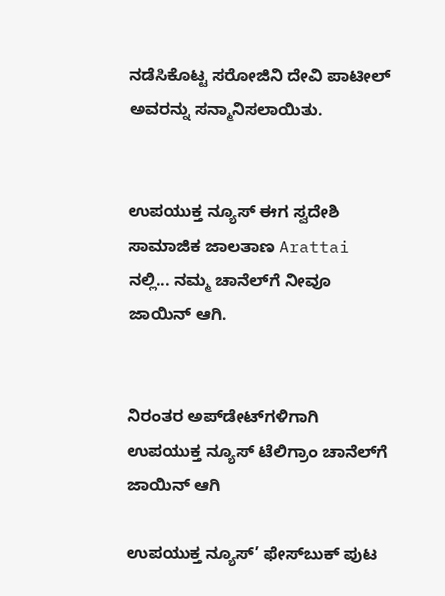ನಡೆಸಿಕೊಟ್ಟ ಸರೋಜಿನಿ ದೇವಿ ಪಾಟೀಲ್ ಅವರನ್ನು ಸನ್ಮಾನಿಸಲಾಯಿತು.


ಉಪಯುಕ್ತ ನ್ಯೂಸ್ ಈಗ ಸ್ವದೇಶಿ ಸಾಮಾಜಿಕ ಜಾಲತಾಣ Arattai ನಲ್ಲಿ... ನಮ್ಮ ಚಾನೆಲ್‌ಗೆ ನೀವೂ ಜಾಯಿನ್ ಆಗಿ.


ನಿರಂತರ ಅಪ್‌ಡೇಟ್‌ಗಳಿಗಾಗಿ ಉಪಯುಕ್ತ ನ್ಯೂಸ್‌ ಟೆಲಿಗ್ರಾಂ ಚಾನೆಲ್‌ಗೆ ಜಾಯಿನ್‌ ಆಗಿ

ಉಪಯುಕ್ತ ನ್ಯೂಸ್‌’ ಫೇಸ್‌ಬುಕ್ ಪುಟ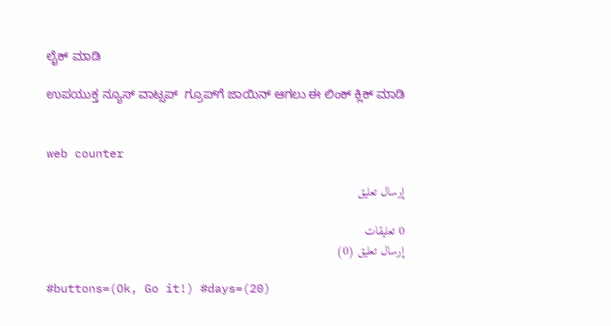ಲೈಕ್ ಮಾಡಿ

ಉಪಯುಕ್ತ ನ್ಯೂಸ್‌ ವಾಟ್ಸಪ್‌  ಗ್ರೂಪ್‌ಗೆ ಜಾಯಿನ್ ಆಗಲು ಈ ಲಿಂಕ್ ಕ್ಲಿಕ್ ಮಾಡಿ


web counter

إرسال تعليق

0 تعليقات
إرسال تعليق (0)

#buttons=(Ok, Go it!) #days=(20)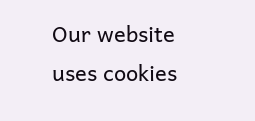Our website uses cookies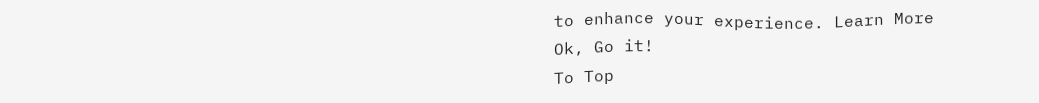to enhance your experience. Learn More
Ok, Go it!
To Top